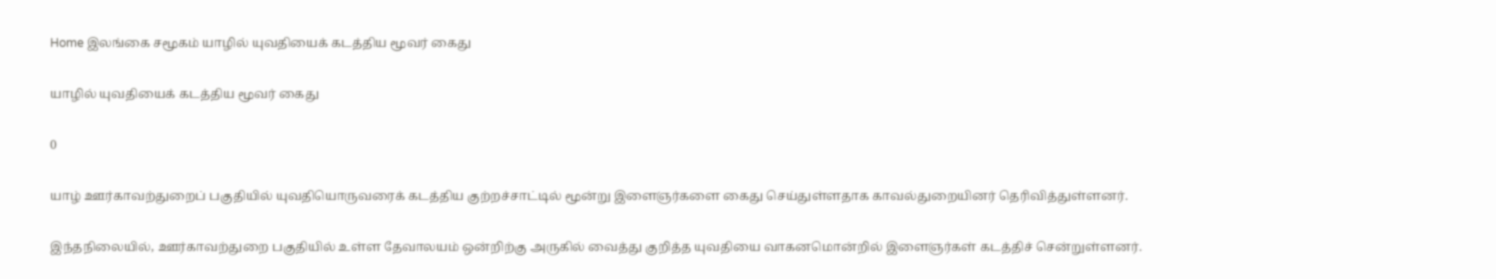Home இலங்கை சமூகம் யாழில் யுவதியைக் கடத்திய மூவர் கைது

யாழில் யுவதியைக் கடத்திய மூவர் கைது

0

யாழ் ஊர்காவற்துறைப் பகுதியில் யுவதியொருவரைக் கடத்திய குற்றச்சாட்டில் மூன்று இளைஞர்களை கைது செய்துள்ளதாக காவல்துறையினர் தெரிவித்துள்ளனர்.

இந்தநிலையில், ஊர்காவற்துறை பகுதியில் உள்ள தேவாலயம் ஒன்றிற்கு அருகில் வைத்து குறித்த யுவதியை வாகனமொன்றில் இளைஞர்கள் கடத்திச் சென்றுள்ளனர்.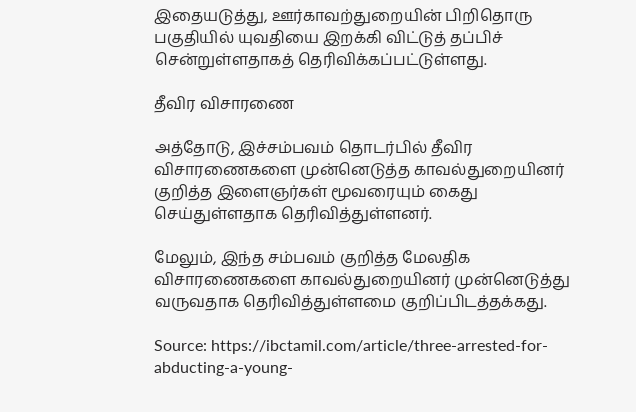இதையடுத்து, ஊர்காவற்துறையின் பிறிதொரு பகுதியில் யுவதியை இறக்கி விட்டுத் தப்பிச் சென்றுள்ளதாகத் தெரிவிக்கப்பட்டுள்ளது.

தீவிர விசாரணை

அத்தோடு, இச்சம்பவம் தொடர்பில் தீவிர விசாரணைகளை முன்னெடுத்த காவல்துறையினர் குறித்த இளைஞர்கள் மூவரையும் கைது செய்துள்ளதாக தெரிவித்துள்ளனர்.

மேலும், இந்த சம்பவம் குறித்த மேலதிக விசாரணைகளை காவல்துறையினர் முன்னெடுத்து வருவதாக தெரிவித்துள்ளமை குறிப்பிடத்தக்கது.

Source: https://ibctamil.com/article/three-arrested-for-abducting-a-young-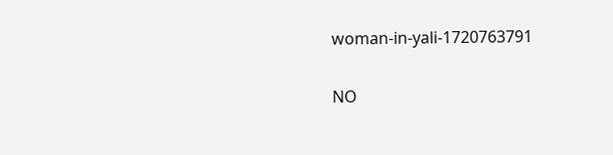woman-in-yali-1720763791

NO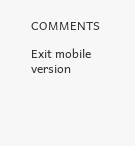COMMENTS

Exit mobile version